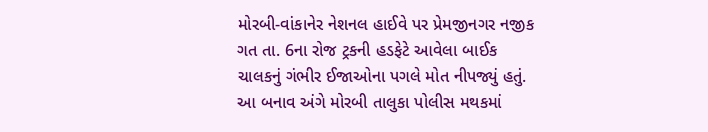મોરબી-વાંકાનેર નેશનલ હાઈવે પર પ્રેમજીનગર નજીક ગત તા. 6ના રોજ ટ્રકની હડફેટે આવેલા બાઈક ચાલકનું ગંભીર ઈજાઓના પગલે મોત નીપજ્યું હતું. આ બનાવ અંગે મોરબી તાલુકા પોલીસ મથકમાં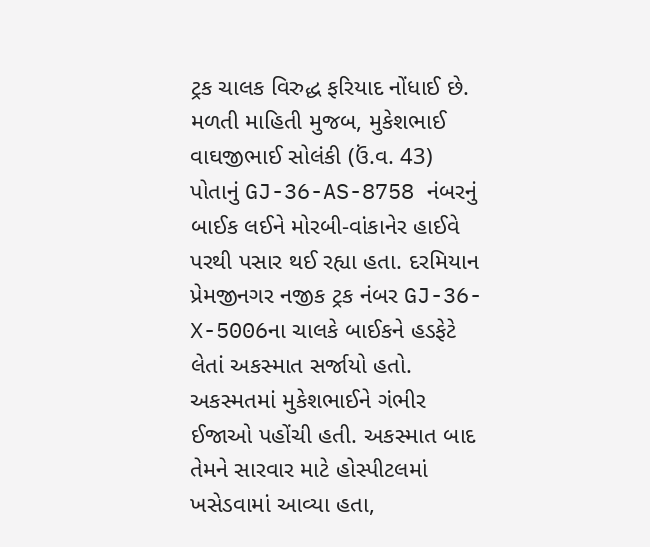ટ્રક ચાલક વિરુદ્ધ ફરિયાદ નોંધાઈ છે.
મળતી માહિતી મુજબ, મુકેશભાઈ વાઘજીભાઈ સોલંકી (ઉં.વ. 43) પોતાનું GJ-36-AS-8758 નંબરનું બાઈક લઈને મોરબી-વાંકાનેર હાઈવે પરથી પસાર થઈ રહ્યા હતા. દરમિયાન પ્રેમજીનગર નજીક ટ્રક નંબર GJ-36-X-5006ના ચાલકે બાઈકને હડફેટે લેતાં અકસ્માત સર્જાયો હતો. અકસ્મતમાં મુકેશભાઈને ગંભીર ઈજાઓ પહોંચી હતી. અકસ્માત બાદ તેમને સારવાર માટે હોસ્પીટલમાં ખસેડવામાં આવ્યા હતા,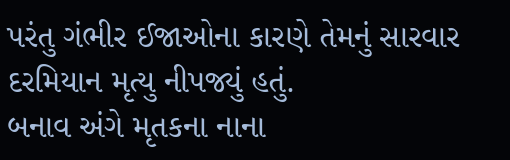પરંતુ ગંભીર ઈજાઓના કારણે તેમનું સારવાર દરમિયાન મૃત્યુ નીપજ્યું હતું.
બનાવ અંગે મૃતકના નાના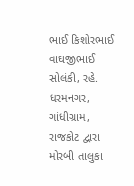ભાઈ કિશોરભાઈ વાઘજીભાઈ સોલંકી, રહે. ધરમનગર, ગાંધીગ્રામ, રાજકોટ દ્વારા મોરબી તાલુકા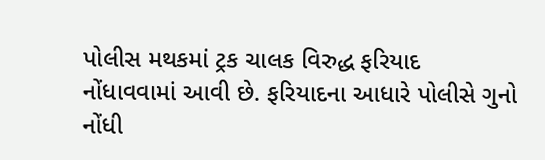પોલીસ મથકમાં ટ્રક ચાલક વિરુદ્ધ ફરિયાદ નોંધાવવામાં આવી છે. ફરિયાદના આધારે પોલીસે ગુનો નોંધી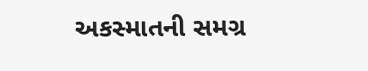અકસ્માતની સમગ્ર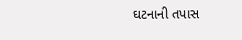ઘટનાની તપાસ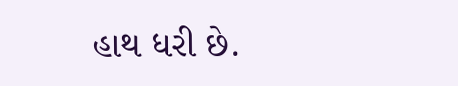હાથ ધરી છે.